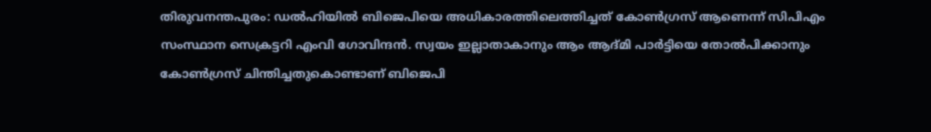തിരുവനന്തപുരം: ഡല്‍ഹിയില്‍ ബിജെപിയെ അധികാരത്തിലെത്തിച്ചത് കോണ്‍ഗ്രസ് ആണെന്ന് സിപിഎം സംസ്ഥാന സെക്രട്ടറി എംവി ഗോവിന്ദന്‍. സ്വയം ഇല്ലാതാകാനും ആം ആദ്മി പാര്‍ട്ടിയെ തോല്‍പിക്കാനും കോണ്‍ഗ്രസ് ചിന്തിച്ചതുകൊണ്ടാണ് ബിജെപി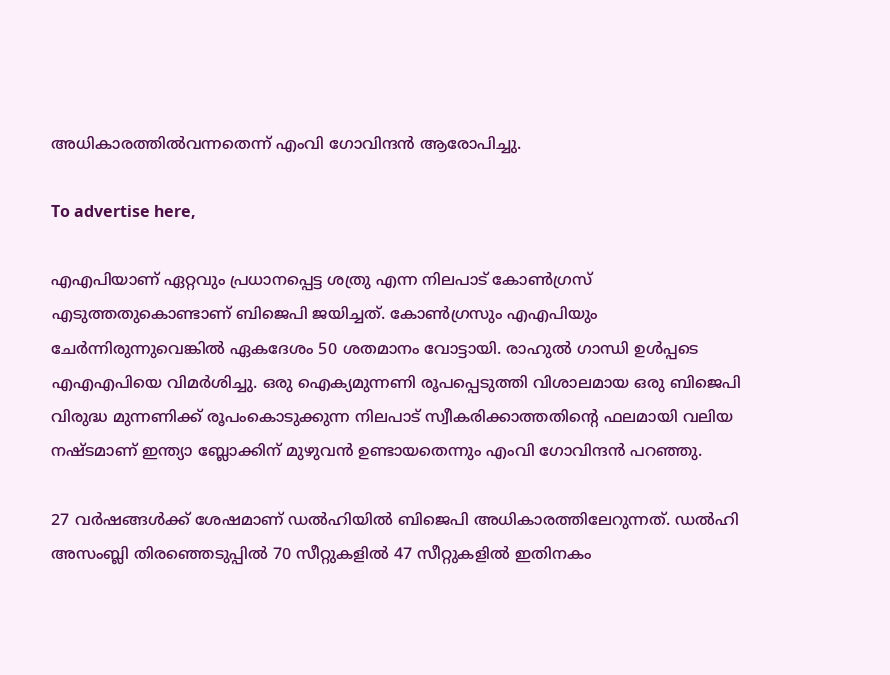അധികാരത്തില്‍വന്നതെന്ന് എംവി ഗോവിന്ദന്‍ ആരോപിച്ചു.

To advertise here,

എഎപിയാണ് ഏറ്റവും പ്രധാനപ്പെട്ട ശത്രു എന്ന നിലപാട് കോണ്‍ഗ്രസ് എടുത്തതുകൊണ്ടാണ് ബിജെപി ജയിച്ചത്. കോണ്‍ഗ്രസും എഎപിയും ചേര്‍ന്നിരുന്നുവെങ്കില്‍ ഏകദേശം 50 ശതമാനം വോട്ടായി. രാഹുല്‍ ഗാന്ധി ഉള്‍പ്പടെ എഎഎപിയെ വിമര്‍ശിച്ചു. ഒരു ഐക്യമുന്നണി രൂപപ്പെടുത്തി വിശാലമായ ഒരു ബിജെപി വിരുദ്ധ മുന്നണിക്ക് രൂപംകൊടുക്കുന്ന നിലപാട് സ്വീകരിക്കാത്തതിന്റെ ഫലമായി വലിയ നഷ്ടമാണ് ഇന്ത്യാ ബ്ലോക്കിന് മുഴുവന്‍ ഉണ്ടായതെന്നും എംവി ഗോവിന്ദന്‍ പറഞ്ഞു.

27 വര്‍ഷങ്ങള്‍ക്ക് ശേഷമാണ് ഡല്‍ഹിയില്‍ ബിജെപി അധികാരത്തിലേറുന്നത്. ഡല്‍ഹി അസംബ്ലി തിരഞ്ഞെടുപ്പില്‍ 70 സീറ്റുകളില്‍ 47 സീറ്റുകളില്‍ ഇതിനകം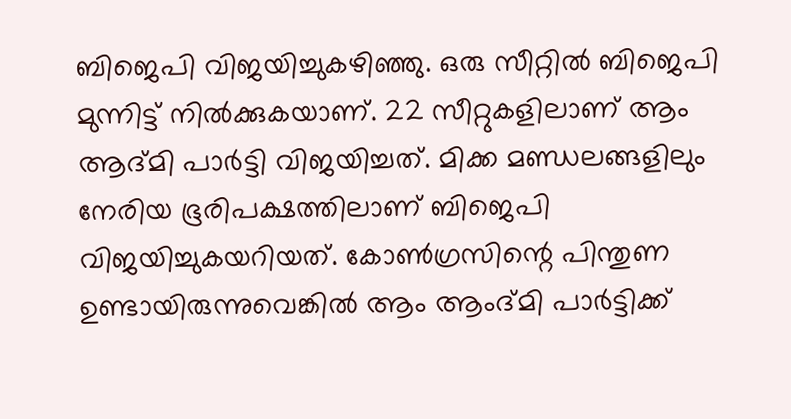ബിജെപി വിജയിച്ചുകഴിഞ്ഞു. ഒരു സീറ്റില്‍ ബിജെപി മുന്നിട്ട് നില്‍ക്കുകയാണ്. 22 സീറ്റുകളിലാണ് ആം ആദ്മി പാര്‍ട്ടി വിജയിച്ചത്. മിക്ക മണ്ഡലങ്ങളിലും നേരിയ ഭൂരിപക്ഷത്തിലാണ് ബിജെപി വിജയിച്ചുകയറിയത്. കോണ്‍ഗ്രസിന്റെ പിന്തുണ ഉണ്ടായിരുന്നുവെങ്കില്‍ ആം ആംദ്മി പാര്‍ട്ടിക്ക്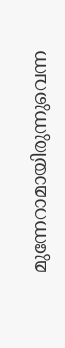മുന്നേറാമായിരുന്നുവെന്ന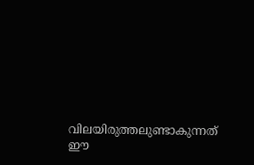വിലയിരുത്തലുണ്ടാകുന്നത് ഈ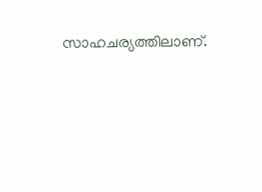സാഹചര്യത്തിലാണ്.